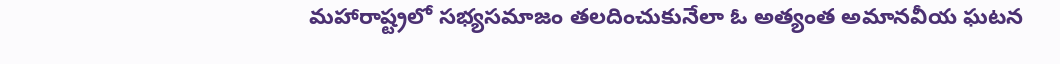మహారాష్ట్రలో సభ్యసమాజం తలదించుకునేలా ఓ అత్యంత అమానవీయ ఘటన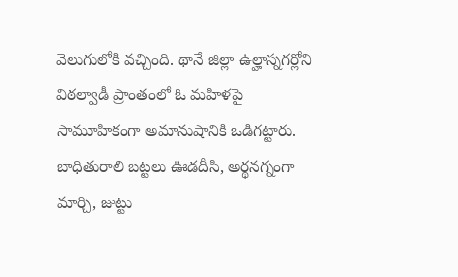వెలుగులోకి వచ్చింది. థానే జిల్లా ఉల్హాస్నగర్లోని విఠల్వాడీ ప్రాంతంలో ఓ మహిళపై సామూహికంగా అమానుషానికి ఒడిగట్టారు. బాధితురాలి బట్టలు ఊడదీసి, అర్థనగ్నంగా మార్చి, జుట్టు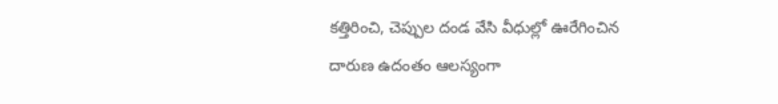కత్తిరించి, చెప్పుల దండ వేసి వీధుల్లో ఊరేగించిన దారుణ ఉదంతం ఆలస్యంగా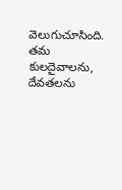వెలుగుచూసింది. తమ కులదైవాలను, దేవతలను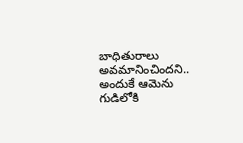బాధితురాలు అవమానించిందని.. అందుకే ఆమెను గుడిలోకి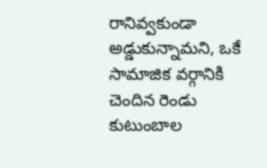రానివ్వకుండా అడ్డుకున్నామని, ఒకే సామాజిక వర్గానికి చెందిన రెండు కుటుంబాల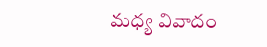మధ్య వివాదం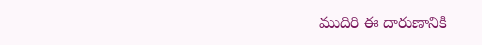ముదిరి ఈ దారుణానికి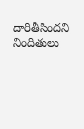దారితీసిందని నిందితులు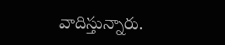వాదిస్తున్నారు.